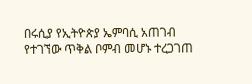በሩሲያ የኢትዮጵያ ኤምባሲ አጠገብ የተገኘው ጥቅል ቦምብ መሆኑ ተረጋገጠ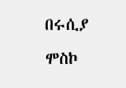በሩሲያ ሞስኮ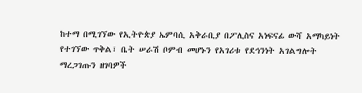ከተማ በሚገኘው የኢትዮጵያ ኤምባሲ አቅራቢያ በፖሊስና አነፍናፊ ውሻ አማካይነት የተገኘው ጥቅል፣ ቤት ሠራሽ ቦምብ መሆኑን የአገሪቱ የደኅንነት አገልግሎት ማረጋገጡን ዘገባዎች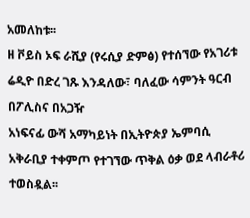አመለከቱ፡፡
ዘ ቮይስ ኦፍ ራሺያ (የሩሲያ ድምፅ) የተሰኘው የአገሪቱ ሬዲዮ በድረ ገጹ እንዳለው፣ ባለፈው ሳምንት ዓርብ በፖሊስና በአጋዥ
አነፍናፊ ውሻ አማካይነት በኢትዮጵያ ኤምባሲ አቅራቢያ ተቀምጦ የተገኘው ጥቅል ዕቃ ወደ ላብራቶሪ ተወስዷል፡፡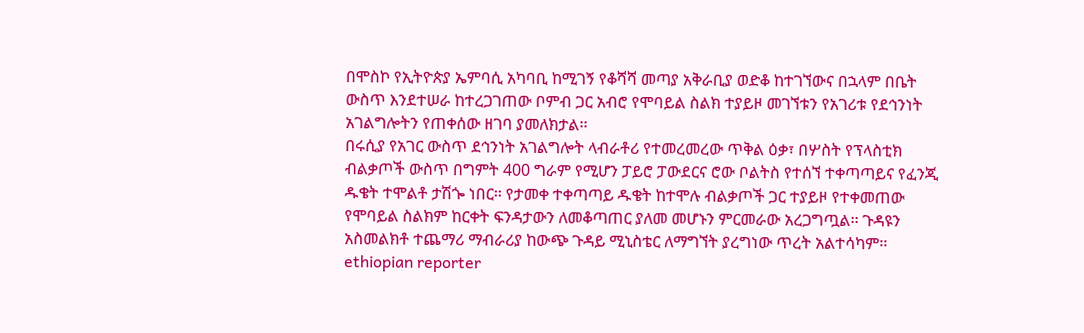በሞስኮ የኢትዮጵያ ኤምባሲ አካባቢ ከሚገኝ የቆሻሻ መጣያ አቅራቢያ ወድቆ ከተገኘውና በኋላም በቤት ውስጥ እንደተሠራ ከተረጋገጠው ቦምብ ጋር አብሮ የሞባይል ስልክ ተያይዞ መገኘቱን የአገሪቱ የደኅንነት አገልግሎትን የጠቀሰው ዘገባ ያመለክታል፡፡
በሩሲያ የአገር ውስጥ ደኅንነት አገልግሎት ላብራቶሪ የተመረመረው ጥቅል ዕቃ፣ በሦስት የፕላስቲክ ብልቃጦች ውስጥ በግምት 400 ግራም የሚሆን ፓይሮ ፓውደርና ሮው ቦልትስ የተሰኘ ተቀጣጣይና የፈንጂ ዱቄት ተሞልቶ ታሽጐ ነበር፡፡ የታመቀ ተቀጣጣይ ዱቄት ከተሞሉ ብልቃጦች ጋር ተያይዞ የተቀመጠው የሞባይል ስልክም ከርቀት ፍንዳታውን ለመቆጣጠር ያለመ መሆኑን ምርመራው አረጋግጧል፡፡ ጉዳዩን አስመልክቶ ተጨማሪ ማብራሪያ ከውጭ ጉዳይ ሚኒስቴር ለማግኘት ያረግነው ጥረት አልተሳካም፡፡
ethiopian reporter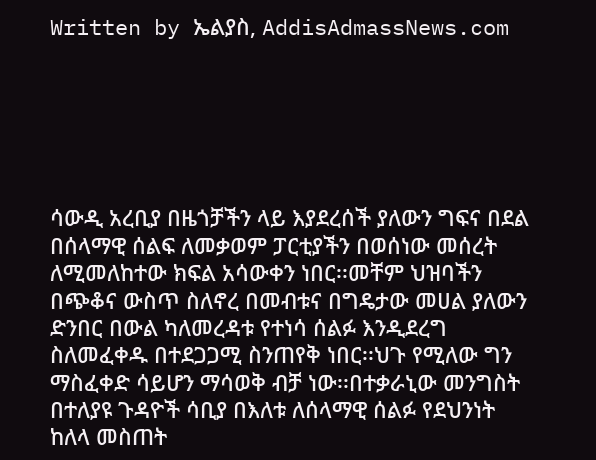Written by ኤልያስ, AddisAdmassNews.com






ሳውዲ አረቢያ በዜጎቻችን ላይ እያደረሰች ያለውን ግፍና በደል በሰላማዊ ሰልፍ ለመቃወም ፓርቲያችን በወሰነው መሰረት
ለሚመለከተው ክፍል አሳውቀን ነበር፡፡መቸም ህዝባችን በጭቆና ውስጥ ስለኖረ በመብቱና በግዴታው መሀል ያለውን
ድንበር በውል ካለመረዳቱ የተነሳ ሰልፉ እንዲደረግ ስለመፈቀዱ በተደጋጋሚ ስንጠየቅ ነበር፡፡ህጉ የሚለው ግን
ማስፈቀድ ሳይሆን ማሳወቅ ብቻ ነው፡፡በተቃራኒው መንግስት በተለያዩ ጉዳዮች ሳቢያ በእለቱ ለሰላማዊ ሰልፉ የደህንነት
ከለላ መስጠት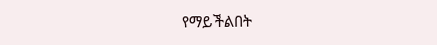የማይችልበት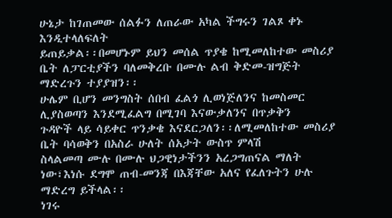ሁኔታ ከገጠመው ሰልፉን ለጠራው አካል ችግሩን ገልጾ ቀኑ እንዲተላለፍለት
ይጠይቃል፡፡በመሆኑም ይህን መሰል ጥያቄ ከሚመለከተው መስሪያ ቤት ለፓርቲያችን ባለመቅረቡ በሙሉ ልብ ቅድመ-ዝግጅት
ማድረጉን ተያያዝን፡፡
ሁሌም ቢሆን መንግስት ሰበብ ፈልጎ ሊወነጅለንና ከመስመር ሊያስወጣን እንደሚፈልግ በሚገባ እናውቃለንና በጥቃቅን
ጉዳዮች ላይ ሳይቀር ጥንቃቄ እናደርጋለን፡፡ለሚመለከተው መስሪያ ቤት ባሳወቅን በአስራ ሁለት ሰአታት ውስጥ ምላሽ
ስላልመጣ ሙሉ በሙሉ ህጋዊነታችንን አረጋግጠናል ማለት ነው፣እነሱ ደግሞ ጠብ-መንጃ በእጃቸው አለና የፈለጉትን ሁሉ
ማድረግ ይችላል፡፡
ነገሩ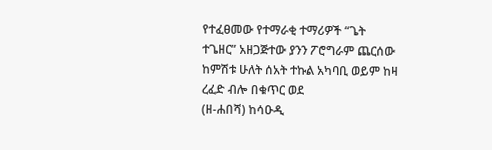የተፈፀመው የተማራቂ ተማሪዎች “ጌት
ተጌዘር” አዘጋጅተው ያንን ፖሮግራም ጨርሰው ከምሽቱ ሁለት ሰአት ተኩል አካባቢ ወይም ከዛ ረፈድ ብሎ በቁጥር ወደ
(ዘ-ሐበሻ) ከሳዑዲ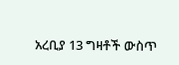አረቢያ 13 ግዛቶች ውስጥ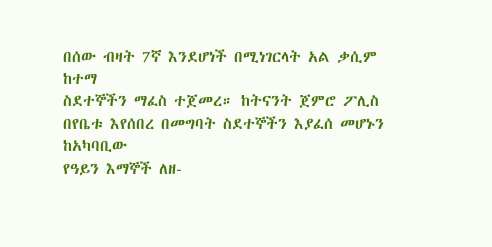በሰው ብዛት 7ኛ እንደሆነች በሚነገርላት አል ቃሲም ከተማ
ስደተኞችን ማፈስ ተጀመረ። ከትናንት ጀምሮ ፖሊስ በየቤቱ እየሰበረ በመግባት ስደተኞችን እያፈሰ መሆኑን ከአካባቢው
የዓይን እማኞች ለዘ-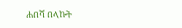ሐበሻ በላኩት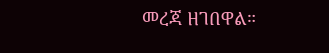መረጃ ዘገበዋል።